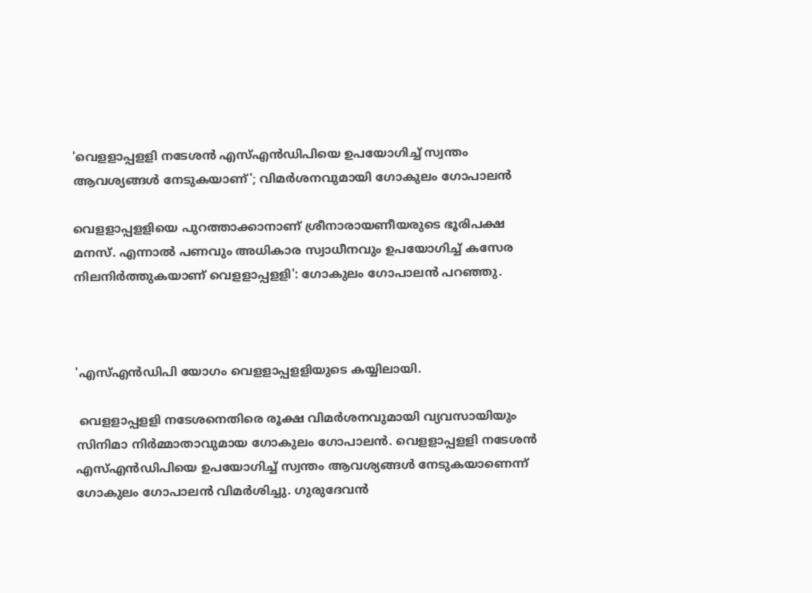'വെളളാപ്പളളി നടേശന്‍ എസ്എന്‍ഡിപിയെ ഉപയോഗിച്ച് സ്വന്തം ആവശ്യങ്ങള്‍ നേടുകയാണ്'; വിമര്‍ശനവുമായി ഗോകുലം ഗോപാലന്‍

വെളളാപ്പളളിയെ പുറത്താക്കാനാണ് ശ്രീനാരായണീയരുടെ ഭൂരിപക്ഷ മനസ്. എന്നാല്‍ പണവും അധികാര സ്വാധീനവും ഉപയോഗിച്ച് കസേര നിലനിര്‍ത്തുകയാണ് വെളളാപ്പളളി': ഗോകുലം ഗോപാലന്‍ പറഞ്ഞു.



'എസ്എന്‍ഡിപി യോഗം വെളളാപ്പളളിയുടെ കയ്യിലായി.

 വെളളാപ്പളളി നടേശനെതിരെ രൂക്ഷ വിമര്‍ശനവുമായി വ്യവസായിയും സിനിമാ നിര്‍മ്മാതാവുമായ ഗോകുലം ഗോപാലന്‍. വെളളാപ്പളളി നടേശന്‍ എസ്എന്‍ഡിപിയെ ഉപയോഗിച്ച് സ്വന്തം ആവശ്യങ്ങള്‍ നേടുകയാണെന്ന് ഗോകുലം ഗോപാലന്‍ വിമര്‍ശിച്ചു. ഗുരുദേവന്‍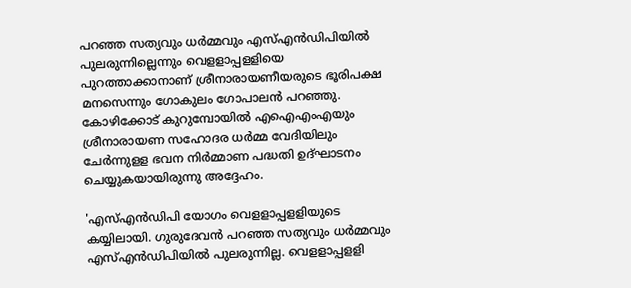പറഞ്ഞ സത്യവും ധര്‍മ്മവും എസ്എന്‍ഡിപിയില്‍ പുലരുന്നില്ലെന്നും വെളളാപ്പളളിയെ പുറത്താക്കാനാണ് ശ്രീനാരായണീയരുടെ ഭൂരിപക്ഷ മനസെന്നും ഗോകുലം ഗോപാലന്‍ പറഞ്ഞു. കോഴിക്കോട് കുറുമ്പോയില്‍ എഐഎംഎയും ശ്രീനാരായണ സഹോദര ധര്‍മ്മ വേദിയിലും ചേര്‍ന്നുളള ഭവന നിര്‍മ്മാണ പദ്ധതി ഉദ്ഘാടനം ചെയ്യുകയായിരുന്നു അദ്ദേഹം.

'എസ്എന്‍ഡിപി യോഗം വെളളാപ്പളളിയുടെ കയ്യിലായി. ഗുരുദേവന്‍ പറഞ്ഞ സത്യവും ധര്‍മ്മവും എസ്എന്‍ഡിപിയില്‍ പുലരുന്നില്ല. വെളളാപ്പളളി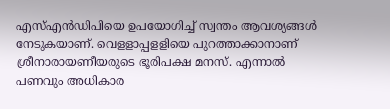എസ്എന്‍ഡിപിയെ ഉപയോഗിച്ച് സ്വന്തം ആവശ്യങ്ങള്‍ നേടുകയാണ്. വെളളാപ്പളളിയെ പുറത്താക്കാനാണ് ശ്രീനാരായണീയരുടെ ഭൂരിപക്ഷ മനസ്. എന്നാല്‍ പണവും അധികാര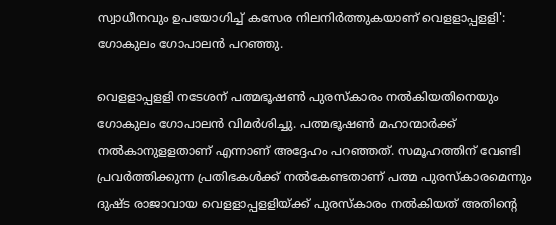സ്വാധീനവും ഉപയോഗിച്ച് കസേര നിലനിര്‍ത്തുകയാണ് വെളളാപ്പളളി': ഗോകുലം ഗോപാലന്‍ പറഞ്ഞു.

വെളളാപ്പളളി നടേശന് പത്മഭൂഷണ്‍ പുരസ്‌കാരം നല്‍കിയതിനെയും ഗോകുലം ഗോപാലന്‍ വിമര്‍ശിച്ചു. പത്മഭൂഷണ്‍ മഹാന്മാര്‍ക്ക് നല്‍കാനുളളതാണ് എന്നാണ് അദ്ദേഹം പറഞ്ഞത്. സമൂഹത്തിന് വേണ്ടി പ്രവര്‍ത്തിക്കുന്ന പ്രതിഭകള്‍ക്ക് നല്‍കേണ്ടതാണ് പത്മ പുരസ്‌കാരമെന്നും ദുഷ്ട രാജാവായ വെളളാപ്പളളിയ്ക്ക് പുരസ്‌കാരം നല്‍കിയത് അതിന്റെ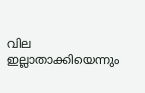വില ഇല്ലാതാക്കിയെന്നും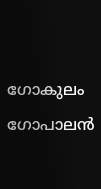ഗോകുലം ഗോപാലന്‍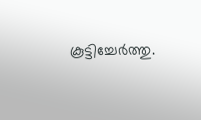കൂട്ടിച്ചേര്‍ത്തു.